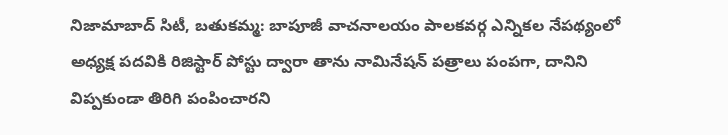నిజామాబాద్ సిటీ, బతుకమ్మ: బాపూజీ వాచనాలయం పాలకవర్గ ఎన్నికల నేపథ్యంలో అధ్యక్ష పదవికి రిజిస్టార్ పోస్టు ద్వారా తాను నామినేషన్ పత్రాలు పంపగా, దానిని విప్పకుండా తిరిగి పంపించారని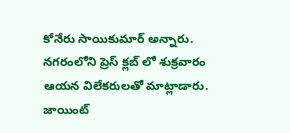కోనేరు సాయికుమార్ అన్నారు. నగరంలోని ప్రెస్ క్లబ్ లో శుక్రవారం ఆయన విలేకరులతో మాట్లాడారు. జాయింట్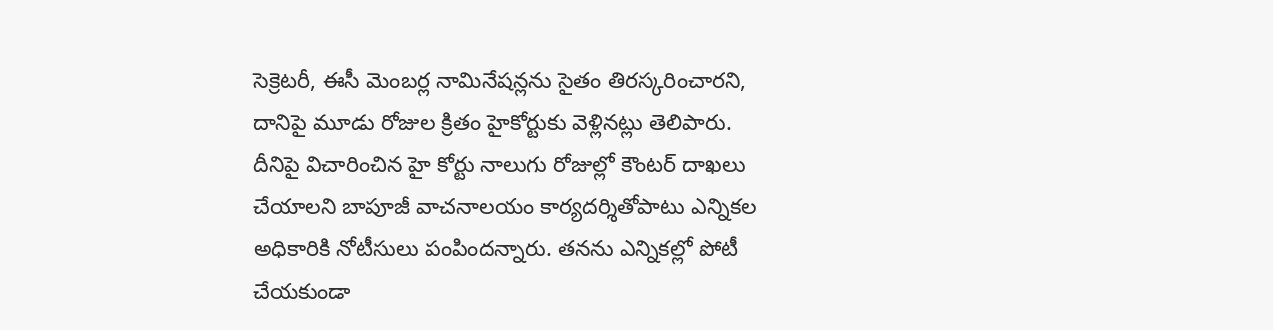సెక్రెటరీ, ఈసీ మెంబర్ల నామినేషన్లను సైతం తిరస్కరించారని, దానిపై మూడు రోజుల క్రితం హైకోర్టుకు వెళ్లినట్లు తెలిపారు. దీనిపై విచారించిన హై కోర్టు నాలుగు రోజుల్లో కౌంటర్ దాఖలు చేయాలని బాపూజీ వాచనాలయం కార్యదర్శితోపాటు ఎన్నికల అధికారికి నోటీసులు పంపిందన్నారు. తనను ఎన్నికల్లో పోటీ చేయకుండా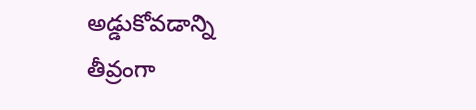అడ్డుకోవడాన్ని తీవ్రంగా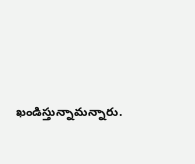ఖండిస్తున్నామన్నారు.